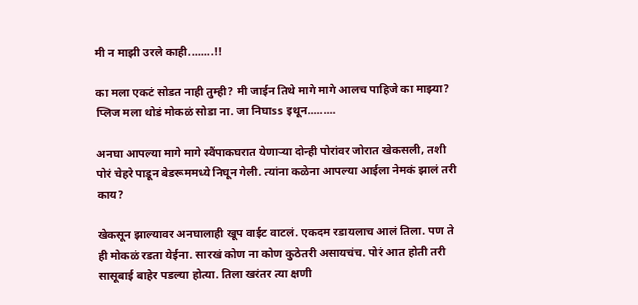मी न माझी उरले काही........!!

का मला एकटं सोडत नाही तुम्ही? मी जाईन तिथे मागे मागे आलच पाहिजे का माझ्या? प्लिज मला थोडं मोकळं सोडा ना. जा निघाss इथून.........

अनघा आपल्या मागे मागे स्वैंपाकघरात येणाऱ्या दोन्ही पोरांवर जोरात खेकसली, तशी पोरं चेहरे पाडून बेडरूममध्ये निघून गेली. त्यांना कळेना आपल्या आईला नेमकं झालं तरी काय?

खेकसून झाल्यावर अनघालाही खूप वाईट वाटलं. एकदम रडायलाच आलं तिला. पण ते ही मोकळं रडता येईना. सारखं कोण ना कोण कुठेतरी असायचंच. पोरं आत होती तरी सासूबाई बाहेर पडल्या होत्या. तिला खरंतर त्या क्षणी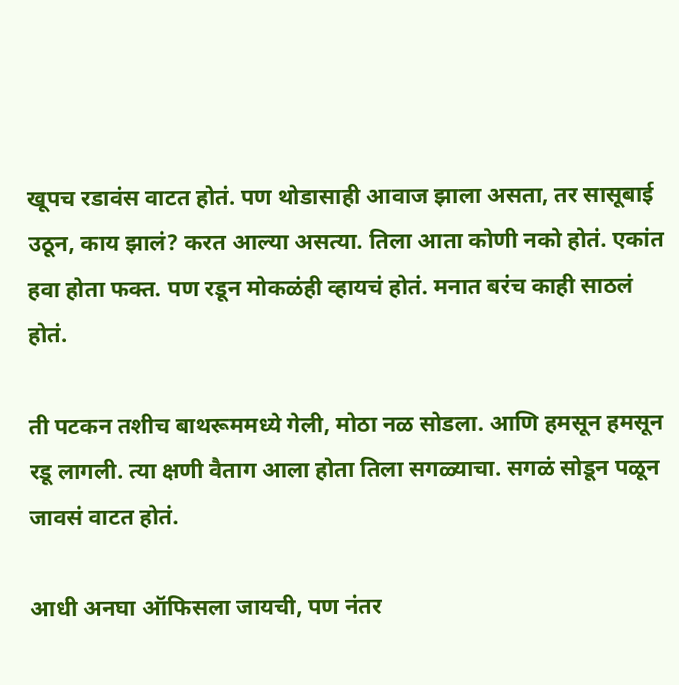खूपच रडावंस वाटत होतं. पण थोडासाही आवाज झाला असता, तर सासूबाई उठून, काय झालं? करत आल्या असत्या. तिला आता कोणी नको होतं. एकांत हवा होता फक्त. पण रडून मोकळंही व्हायचं होतं. मनात बरंच काही साठलं होतं.

ती पटकन तशीच बाथरूममध्ये गेली, मोठा नळ सोडला. आणि हमसून हमसून रडू लागली. त्या क्षणी वैताग आला होता तिला सगळ्याचा. सगळं सोडून पळून जावसं वाटत होतं.

आधी अनघा ऑफिसला जायची, पण नंतर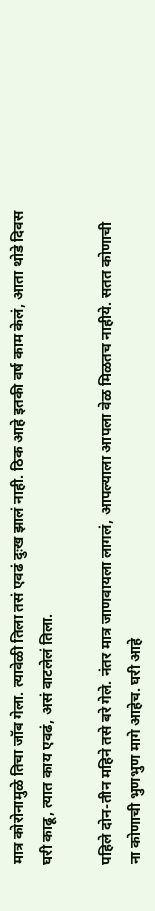मात्र कोरोनामुळे तिचा जॉब गेला. त्यावेळी तिला तसं एवढं दुःख झालं नाही. ठिक आहे इतकी वर्ष काम केलं, आता थोडे दिवस घरी काढू, त्यात काय एवढं, असं वाटलेलं तिला.

पहिले दोन-तीन महिने तसे बरे गेले. नंतर मात्र जाणवायला लागलं, आपल्याला आपला वेळ मिळतच नाहीये. सतत कोणाची ना कोणाची भुणभुण मागे आहेच. घरी आहे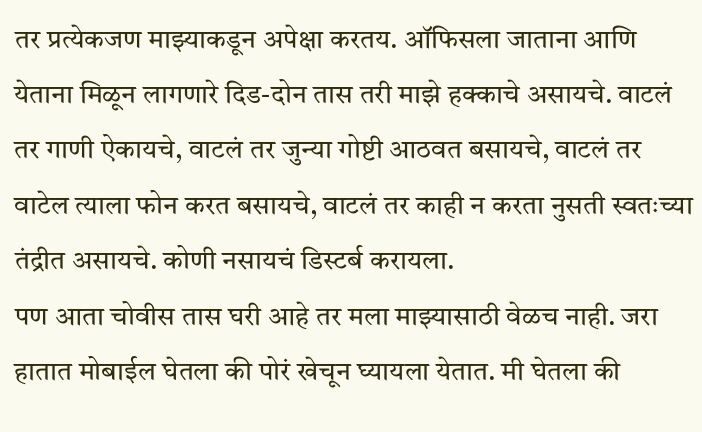तर प्रत्येकजण माझ्याकडून अपेक्षा करतय. ऑफिसला जाताना आणि येताना मिळून लागणारे दिड-दोन तास तरी माझे हक्काचे असायचे. वाटलं तर गाणी ऐकायचे, वाटलं तर जुन्या गोष्टी आठवत बसायचे, वाटलं तर वाटेल त्याला फोन करत बसायचे, वाटलं तर काही न करता नुसती स्वतःच्या तंद्रीत असायचे. कोणी नसायचं डिस्टर्ब करायला.
पण आता चोवीस तास घरी आहे तर मला माझ्यासाठी वेळच नाही. जरा हातात मोबाईल घेतला की पोरं खेचून घ्यायला येतात. मी घेतला की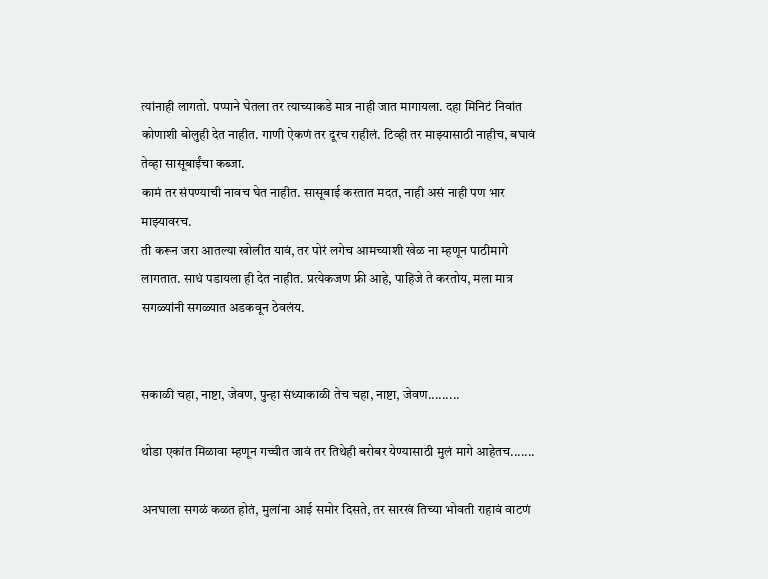त्यांनाही लागतो. पप्पाने घेतला तर त्याच्याकडे मात्र नाही जात मागायला. दहा मिनिटं निवांत कोणाशी बोलुही देत नाहीत. गाणी ऐकणं तर दूरच राहीलं. टिव्ही तर माझ्यासाठी नाहीच, बघावं तेव्हा सासूबाईंचा कब्जा.
कामं तर संपण्याची नावच घेत नाहीत. सासूबाई करतात मदत, नाही असं नाही पण भार माझ्यावरच.
ती करून जरा आतल्या खोलीत यावं, तर पोरं लगेच आमच्याशी खेळ ना म्हणून पाठीमागे लागतात. साधं पडायला ही देत नाहीत. प्रत्येकजण फ्री आहे, पाहिजे ते करतोय, मला मात्र सगळ्यांनी सगळ्यात अडकवून ठेवलंय.


सकाळी चहा, नाष्टा, जेवण, पुन्हा संध्याकाळी तेच चहा, नाष्टा, जेवण.........

थोडा एकांत मिळावा म्हणून गच्चीत जावं तर तिथेही बरोबर येण्यासाठी मुलं मागे आहेतच.......

अनघाला सगळं कळत होतं, मुलांना आई समोर दिसते, तर सारखं तिच्या भोवती राहावं वाटणं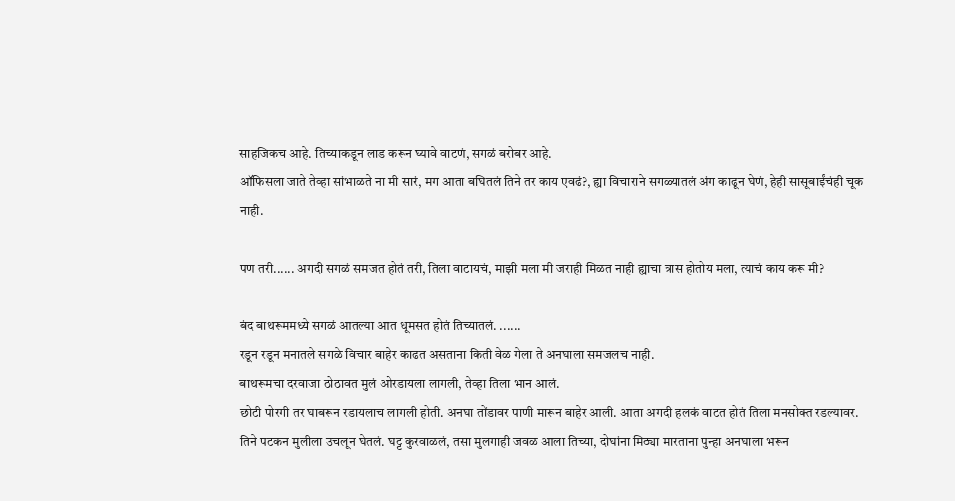साहजिकच आहे. तिच्याकडून लाड करून घ्यावे वाटणं, सगळं बरोबर आहे.
ऑफिसला जाते तेव्हा सांभाळते ना मी सारं, मग आता बघितलं तिने तर काय एवढं?, ह्या विचाराने सगळ्यातलं अंग काढून घेणं, हेही सासूबाईंचंही चूक नाही.

पण तरी...... अगदी सगळं समजत होतं तरी, तिला वाटायचं, माझी मला मी जराही मिळत नाही ह्याचा त्रास होतोय मला, त्याचं काय करू मी?

बंद बाथरूममध्ये सगळं आतल्या आत धूमसत होतं तिच्यातलं. ......
रडून रडून मनातले सगळे विचार बाहेर काढत असताना किती वेळ गेला ते अनघाला समजलच नाही.
बाथरूमचा दरवाजा ठोठावत मुलं ओरडायला लागली, तेव्हा तिला भान आलं.
छोटी पोरगी तर घाबरून रडायलाच लागली होती. अनघा तोंडावर पाणी मारून बाहेर आली. आता अगदी हलकं वाटत होतं तिला मनसोक्त रडल्यावर.
तिने पटकन मुलीला उचलून घेतलं. घट्ट कुरवाळलं, तसा मुलगाही जवळ आला तिच्या, दोघांना मिठ्या मारताना पुन्हा अनघाला भरून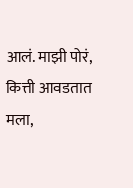आलं. माझी पोरं, कित्ती आवडतात मला,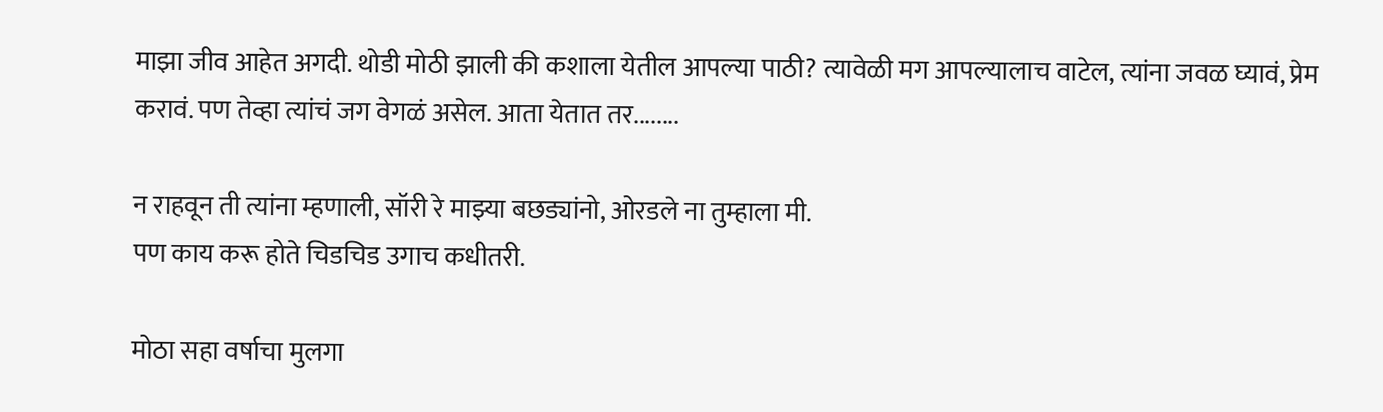माझा जीव आहेत अगदी. थोडी मोठी झाली की कशाला येतील आपल्या पाठी? त्यावेळी मग आपल्यालाच वाटेल, त्यांना जवळ घ्यावं, प्रेम करावं. पण तेव्हा त्यांचं जग वेगळं असेल. आता येतात तर........

न राहवून ती त्यांना म्हणाली, सॉरी रे माझ्या बछड्यांनो, ओरडले ना तुम्हाला मी.
पण काय करू होते चिडचिड उगाच कधीतरी.

मोठा सहा वर्षाचा मुलगा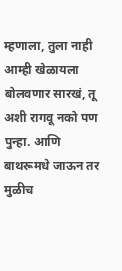म्हणाला, तुला नाही आम्ही खेळायला बोलवणार सारखं, तू अशी रागवू नको पण पुन्हा. आणि बाथरूमधे जाऊन तर मुळीच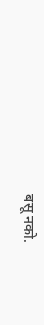बसू नको.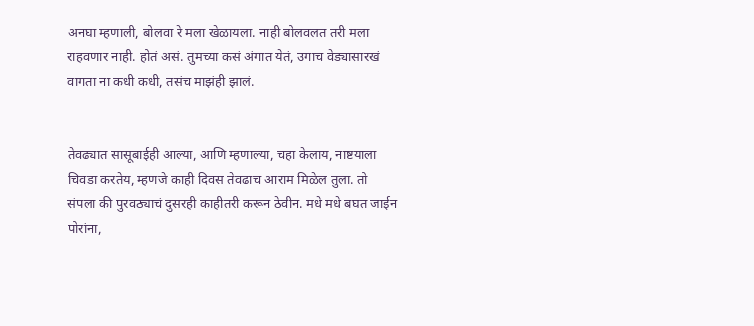अनघा म्हणाली, बोलवा रे मला खेळायला. नाही बोलवलत तरी मला राहवणार नाही. होतं असं. तुमच्या कसं अंगात येतं, उगाच वेड्यासारखं वागता ना कधी कधी, तसंच माझंही झालं.


तेवढ्यात सासूबाईही आल्या, आणि म्हणाल्या, चहा केलाय, नाष्टयाला चिवडा करतेय, म्हणजे काही दिवस तेवढाच आराम मिळेल तुला. तो संपला की पुरवठ्याचं दुसरही काहीतरी करून ठेवीन. मधे मधे बघत जाईन पोरांना,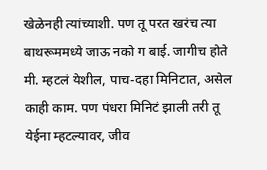खेळेनही त्यांच्याशी. पण तू परत खरंच त्या बाथरूममध्ये जाऊ नको ग बाई. जागीच होते मी. म्हटलं येशील, पाच-दहा मिनिटात, असेल काही काम. पण पंधरा मिनिटं झाली तरी तू येईना म्हटल्यावर, जीव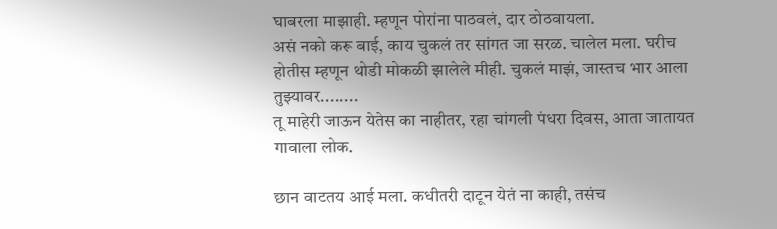घाबरला माझाही. म्हणून पोरांना पाठवलं, दार ठोठवायला.
असं नको करू बाई, काय चुकलं तर सांगत जा सरळ. चालेल मला. घरीच होतीस म्हणून थोडी मोकळी झालेले मीही. चुकलं माझं, जास्तच भार आला तुझ्यावर........
तू माहेरी जाऊन येतेस का नाहीतर, रहा चांगली पंधरा दिवस, आता जातायत गावाला लोक.

छान वाटतय आई मला. कधीतरी दाटून येतं ना काही, तसंच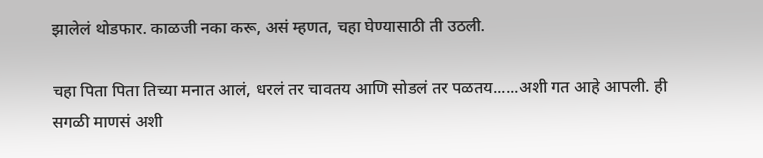झालेलं थोडफार. काळजी नका करू, असं म्हणत, चहा घेण्यासाठी ती उठली.

चहा पिता पिता तिच्या मनात आलं, धरलं तर चावतय आणि सोडलं तर पळतय......अशी गत आहे आपली. ही सगळी माणसं अशी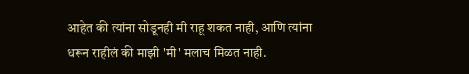आहेत की त्यांना सोडूनही मी राहू शकत नाही, आणि त्यांना धरून राहीलं की माझी 'मी' मलाच मिळत नाही.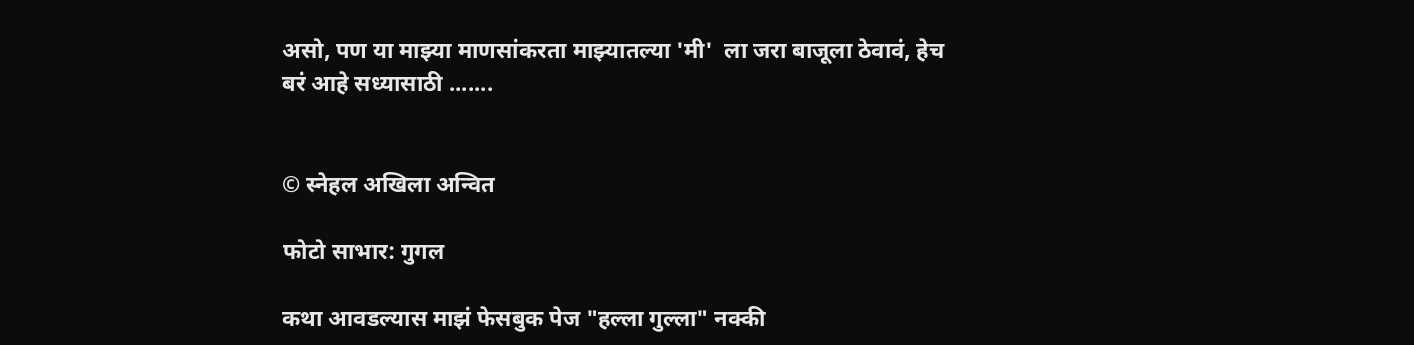असो, पण या माझ्या माणसांकरता माझ्यातल्या 'मी'  ला जरा बाजूला ठेवावं, हेच बरं आहे सध्यासाठी .......


© स्नेहल अखिला अन्वित

फोटो साभार: गुगल

कथा आवडल्यास माझं फेसबुक पेज "हल्ला गुल्ला" नक्की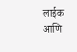लाईक आणि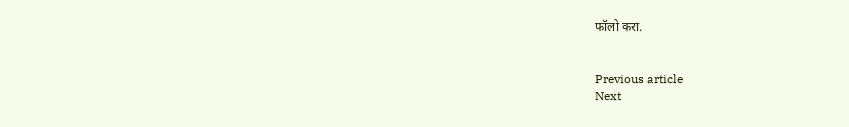फॉलो करा.


Previous article
Next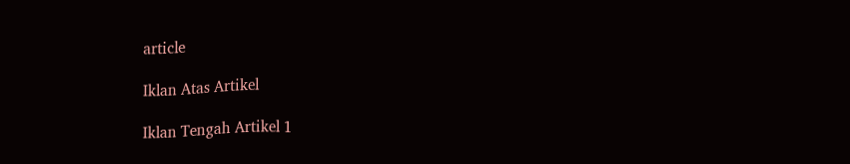article

Iklan Atas Artikel

Iklan Tengah Artikel 1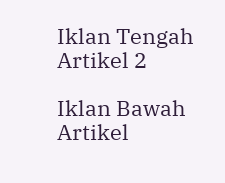Iklan Tengah Artikel 2

Iklan Bawah Artikel